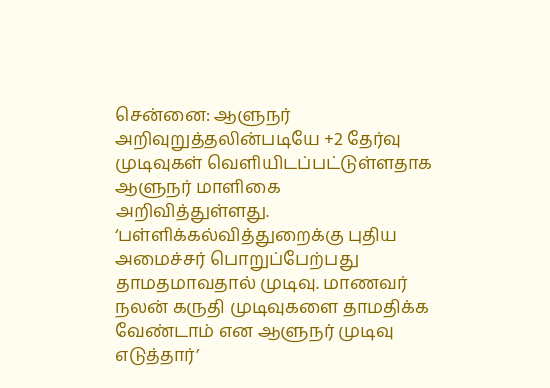சென்னை: ஆளுநர் அறிவுறுத்தலின்படியே +2 தேர்வு முடிவுகள் வெளியிடப்பட்டுள்ளதாக ஆளுநர் மாளிகை அறிவித்துள்ளது. ‘பள்ளிக்கல்வித்துறைக்கு புதிய அமைச்சர் பொறுப்பேற்பது தாமதமாவதால் முடிவு. மாணவர் நலன் கருதி முடிவுகளை தாமதிக்க வேண்டாம் என ஆளுநர் முடிவு எடுத்தார்’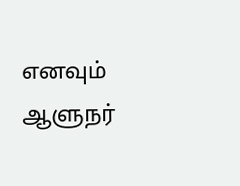எனவும் ஆளுநர்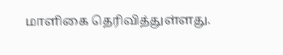மாளிகை தெரிவித்துள்ளது.